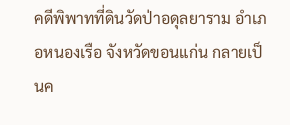คดีพิพาทที่ดินวัดป่าอดุลยาราม อำเภอหนองเรือ จังหวัดขอนแก่น กลายเป็นค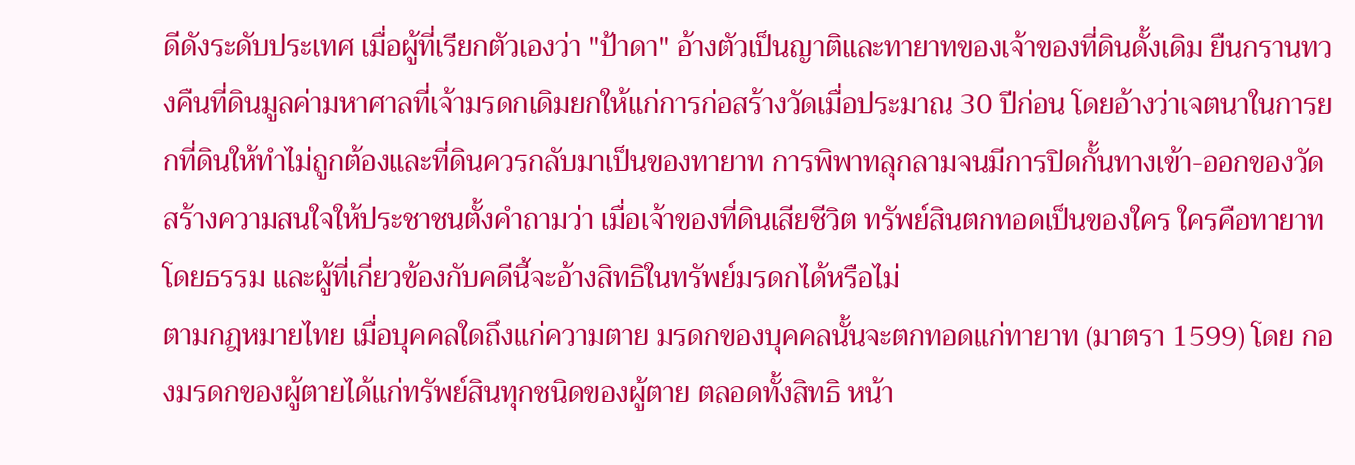ดีดังระดับประเทศ เมื่อผู้ที่เรียกตัวเองว่า "ป้าดา" อ้างตัวเป็นญาติและทายาทของเจ้าของที่ดินดั้งเดิม ยืนกรานทวงคืนที่ดินมูลค่ามหาศาลที่เจ้ามรดกเดิมยกให้แก่การก่อสร้างวัดเมื่อประมาณ 30 ปีก่อน โดยอ้างว่าเจตนาในการยกที่ดินให้ทำไม่ถูกต้องและที่ดินควรกลับมาเป็นของทายาท การพิพาทลุกลามจนมีการปิดกั้นทางเข้า-ออกของวัด สร้างความสนใจให้ประชาชนตั้งคำถามว่า เมื่อเจ้าของที่ดินเสียชีวิต ทรัพย์สินตกทอดเป็นของใคร ใครคือทายาทโดยธรรม และผู้ที่เกี่ยวข้องกับคดีนี้จะอ้างสิทธิในทรัพย์มรดกได้หรือไม่
ตามกฎหมายไทย เมื่อบุคคลใดถึงแก่ความตาย มรดกของบุคคลนั้นจะตกทอดแก่ทายาท (มาตรา 1599) โดย กองมรดกของผู้ตายได้แก่ทรัพย์สินทุกชนิดของผู้ตาย ตลอดทั้งสิทธิ หน้า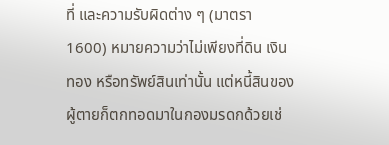ที่ และความรับผิดต่าง ๆ (มาตรา 1600) หมายความว่าไม่เพียงที่ดิน เงินทอง หรือทรัพย์สินเท่านั้น แต่หนี้สินของผู้ตายก็ตกทอดมาในกองมรดกด้วยเช่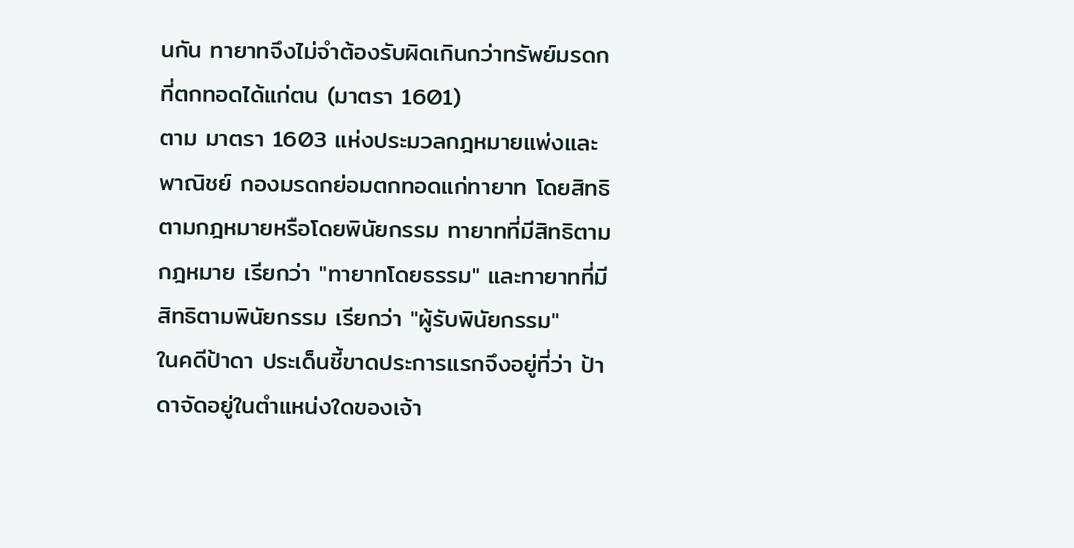นกัน ทายาทจึงไม่จำต้องรับผิดเกินกว่าทรัพย์มรดกที่ตกทอดได้แก่ตน (มาตรา 1601)
ตาม มาตรา 1603 แห่งประมวลกฎหมายแพ่งและพาณิชย์ กองมรดกย่อมตกทอดแก่ทายาท โดยสิทธิตามกฎหมายหรือโดยพินัยกรรม ทายาทที่มีสิทธิตามกฎหมาย เรียกว่า "ทายาทโดยธรรม" และทายาทที่มีสิทธิตามพินัยกรรม เรียกว่า "ผู้รับพินัยกรรม"
ในคดีป้าดา ประเด็นชี้ขาดประการแรกจึงอยู่ที่ว่า ป้าดาจัดอยู่ในตำแหน่งใดของเจ้า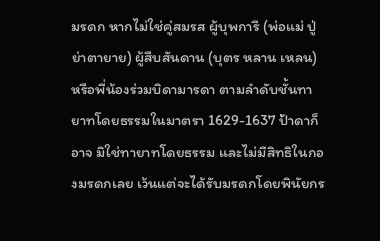มรดก หากไม่ใช่คู่สมรส ผู้บุพการี (พ่อแม่ ปู่ย่าตายาย) ผู้สืบสันดาน (บุตร หลาน เหลน) หรือพี่น้องร่วมบิดามารดา ตามลำดับชั้นทายาทโดยธรรมในมาตรา 1629-1637 ป้าดาก็อาจ มิใช่ทายาทโดยธรรม และไม่มีสิทธิในกองมรดกเลย เว้นแต่จะได้รับมรดกโดยพินัยกร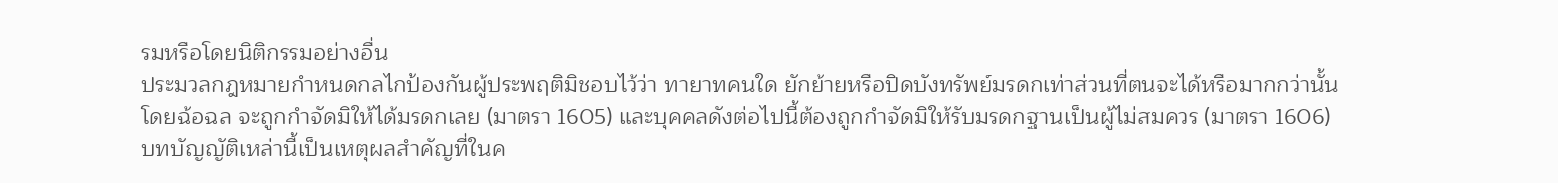รมหรือโดยนิติกรรมอย่างอื่น
ประมวลกฎหมายกำหนดกลไกป้องกันผู้ประพฤติมิชอบไว้ว่า ทายาทคนใด ยักย้ายหรือปิดบังทรัพย์มรดกเท่าส่วนที่ตนจะได้หรือมากกว่านั้นโดยฉ้อฉล จะถูกกำจัดมิให้ได้มรดกเลย (มาตรา 1605) และบุคคลดังต่อไปนี้ต้องถูกกำจัดมิให้รับมรดกฐานเป็นผู้ไม่สมควร (มาตรา 1606)
บทบัญญัติเหล่านี้เป็นเหตุผลสำคัญที่ในค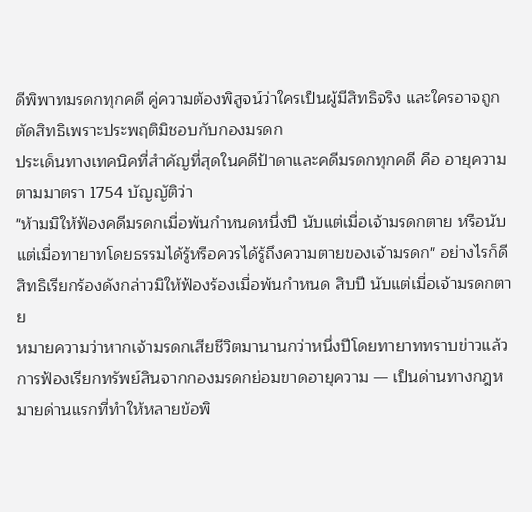ดีพิพาทมรดกทุกคดี คู่ความต้องพิสูจน์ว่าใครเป็นผู้มีสิทธิจริง และใครอาจถูกตัดสิทธิเพราะประพฤติมิชอบกับกองมรดก
ประเด็นทางเทคนิคที่สำคัญที่สุดในคดีป้าดาและคดีมรดกทุกคดี คือ อายุความ ตามมาตรา 1754 บัญญัติว่า
"ห้ามมิให้ฟ้องคดีมรดกเมื่อพ้นกำหนดหนึ่งปี นับแต่เมื่อเจ้ามรดกตาย หรือนับแต่เมื่อทายาทโดยธรรมได้รู้หรือควรได้รู้ถึงความตายของเจ้ามรดก" อย่างไรก็ดี สิทธิเรียกร้องดังกล่าวมิให้ฟ้องร้องเมื่อพ้นกำหนด สิบปี นับแต่เมื่อเจ้ามรดกตาย
หมายความว่าหากเจ้ามรดกเสียชีวิตมานานกว่าหนึ่งปีโดยทายาททราบข่าวแล้ว การฟ้องเรียกทรัพย์สินจากกองมรดกย่อมขาดอายุความ — เป็นด่านทางกฎหมายด่านแรกที่ทำให้หลายข้อพิ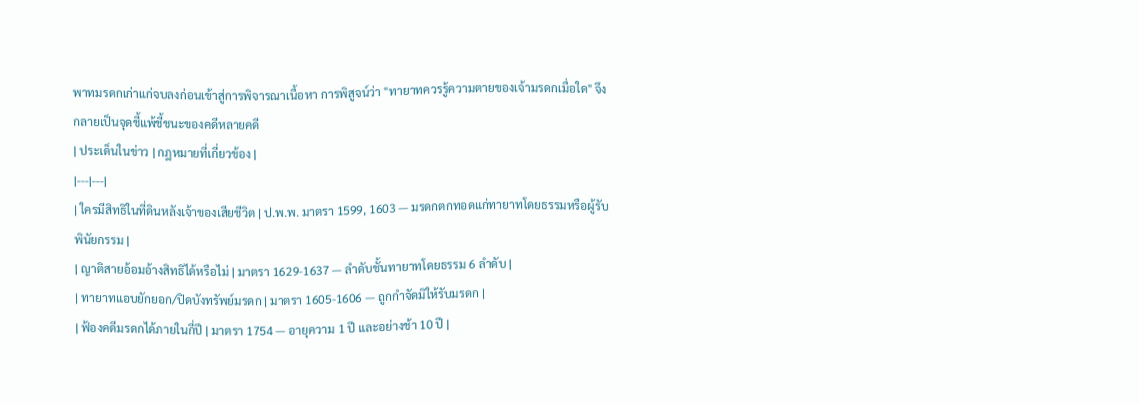พาทมรดกเก่าแก่จบลงก่อนเข้าสู่การพิจารณาเนื้อหา การพิสูจน์ว่า "ทายาทควรรู้ความตายของเจ้ามรดกเมื่อใด" จึงกลายเป็นจุดชี้แพ้ชี้ชนะของคดีหลายคดี
| ประเด็นในข่าว | กฎหมายที่เกี่ยวข้อง |
|---|---|
| ใครมีสิทธิในที่ดินหลังเจ้าของเสียชีวิต | ป.พ.พ. มาตรา 1599, 1603 — มรดกตกทอดแก่ทายาทโดยธรรมหรือผู้รับพินัยกรรม |
| ญาติสายอ้อมอ้างสิทธิได้หรือไม่ | มาตรา 1629-1637 — ลำดับชั้นทายาทโดยธรรม 6 ลำดับ |
| ทายาทแอบยักยอก/ปิดบังทรัพย์มรดก | มาตรา 1605-1606 — ถูกกำจัดมิให้รับมรดก |
| ฟ้องคดีมรดกได้ภายในกี่ปี | มาตรา 1754 — อายุความ 1 ปี และอย่างช้า 10 ปี |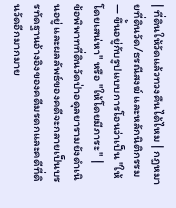| ที่ดินให้วัดแล้วทวงคืนได้ไหม | กฎหมายที่ดินวัด/ธรณีสงฆ์ และหลักนิติกรรม — ขึ้นอยู่กับรูปแบบการโอนว่าเป็น "ให้โดยเสน่หา" หรือ "ให้โดยมีภาระ" |
ข้อพิพาทที่ดินวัดป่าอดุลยารามยังดำเนินอยู่ และผลลัพธ์ของคดีจะกลายเป็นบรรทัดฐานอ้างอิงของคดีมรดกและคดีที่ดินวัดอีกมากมาย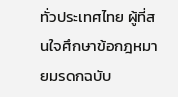ทั่วประเทศไทย ผู้ที่สนใจศึกษาข้อกฎหมายมรดกฉบับ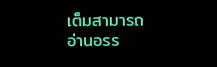เต็มสามารถ อ่านอรร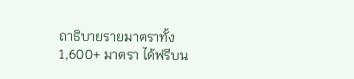ถาธิบายรายมาตราทั้ง 1,600+ มาตรา ได้ฟรีบน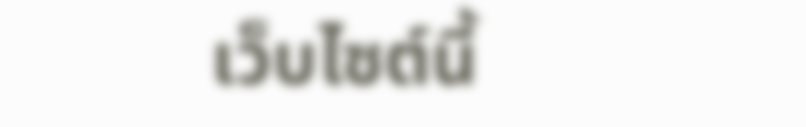เว็บไซต์นี้